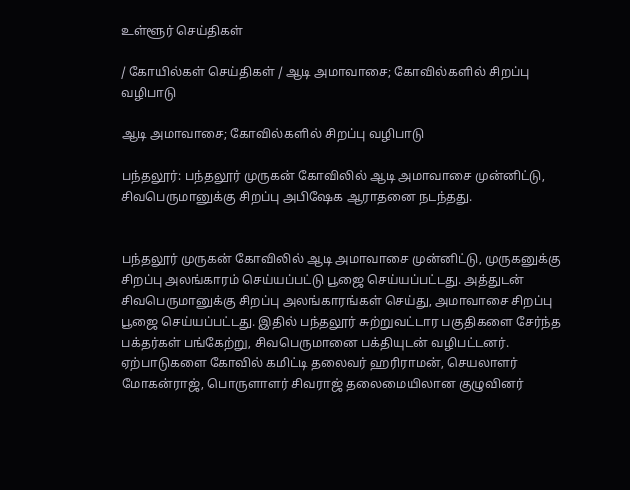உள்ளூர் செய்திகள்

/ கோயில்கள் செய்திகள் / ஆடி அமாவாசை; கோவில்களில் சிறப்பு வழிபாடு

ஆடி அமாவாசை; கோவில்களில் சிறப்பு வழிபாடு

பந்தலூர்: பந்தலூர் முருகன் கோவிலில் ஆடி அமாவாசை முன்னிட்டு, சிவபெருமானுக்கு சிறப்பு அபிஷேக ஆராதனை நடந்தது.


பந்தலூர் முருகன் கோவிலில் ஆடி அமாவாசை முன்னிட்டு, முருகனுக்கு சிறப்பு அலங்காரம் செய்யப்பட்டு பூஜை செய்யப்பட்டது. அத்துடன் சிவபெருமானுக்கு சிறப்பு அலங்காரங்கள் செய்து, அமாவாசை சிறப்பு பூஜை செய்யப்பட்டது. இதில் பந்தலூர் சுற்றுவட்டார பகுதிகளை சேர்ந்த பக்தர்கள் பங்கேற்று, சிவபெருமானை பக்தியுடன் வழிபட்டனர். ஏற்பாடுகளை கோவில் கமிட்டி தலைவர் ஹரிராமன், செயலாளர் மோகன்ராஜ், பொருளாளர் சிவராஜ் தலைமையிலான குழுவினர்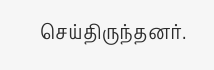செய்திருந்தனர்.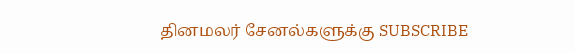தினமலர் சேனல்களுக்கு SUBSCRIBE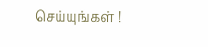செய்யுங்கள் !